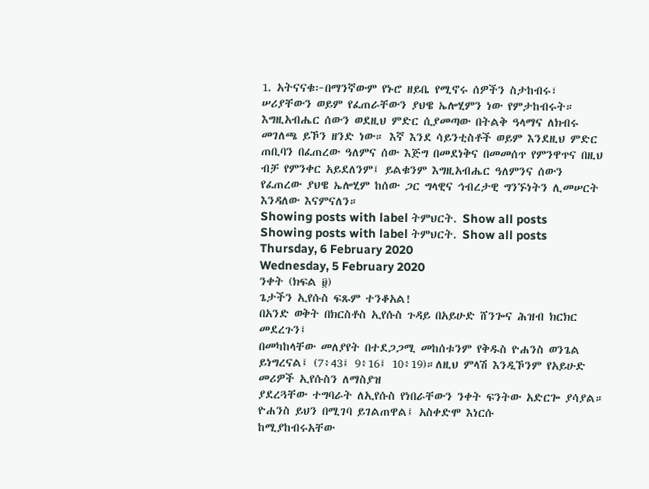1. አትናናቁ፦በማንኛውም የኑሮ ዘይቤ የሚኖሩ ሰዎችን ስታከብሩ፣ ሠሪያቸውን ወይም የፈጠራቸውን ያህዌ ኤሎሂምን ነው የምታከብሩት። እግዚአብሔር ሰውን ወደዚህ ምድር ሲያመጣው በትልቅ ዓላማና ለክብሩ መገለጫ ይኾን ዘንድ ነው። እኛ እንደ ሳይንቲስቶች ወይም እንደዚህ ምድር ጠቢባን በፈጠረው ዓለምና ሰው እጅግ በመደነቅና በመመሰጥ የምንዋጥና በዚህ ብቻ የምንቀር አይደለንም፤ ይልቁንም እግዚአብሔር ዓለምንና ሰውን የፈጠረው ያህዌ ኤሎሂም ከሰው ጋር ግላዊና ኅብረታዊ ግንኙነትን ሊመሠርት እንዳለው እናምናለን።
Showing posts with label ትምህርት. Show all posts
Showing posts with label ትምህርት. Show all posts
Thursday, 6 February 2020
Wednesday, 5 February 2020
ንቀት (ክፍል ፱)
ጌታችን ኢየሱስ ፍጹም ተንቆአል!
በአንድ ወቅት በክርስቶስ ኢየሱስ ጉዳይ በአይሁድ ሸንጐና ሕዝብ ክርክር መደረጉን፤
በመካከላቸው መለያየት በተደጋጋሚ መከሰቱንም የቅዱስ ዮሐንስ ወንጌል ይነግረናል፤ (7፥43፤ 9፥16፤ 10፥19)።ለዚህ ምላሽ እንዲኾንም የአይሁድ መሪዎች ኢየሱስን ለማስያዝ
ያደረጓቸው ተግባራት ለኢየሱስ የነበራቸውን ንቀት ፍንትው አድርጐ ያሳያል። ዮሐንስ ይህን በሚገባ ይገልጠዋል፤ አስቀድሞ እነርሱ
ከሚያከብሩአቸው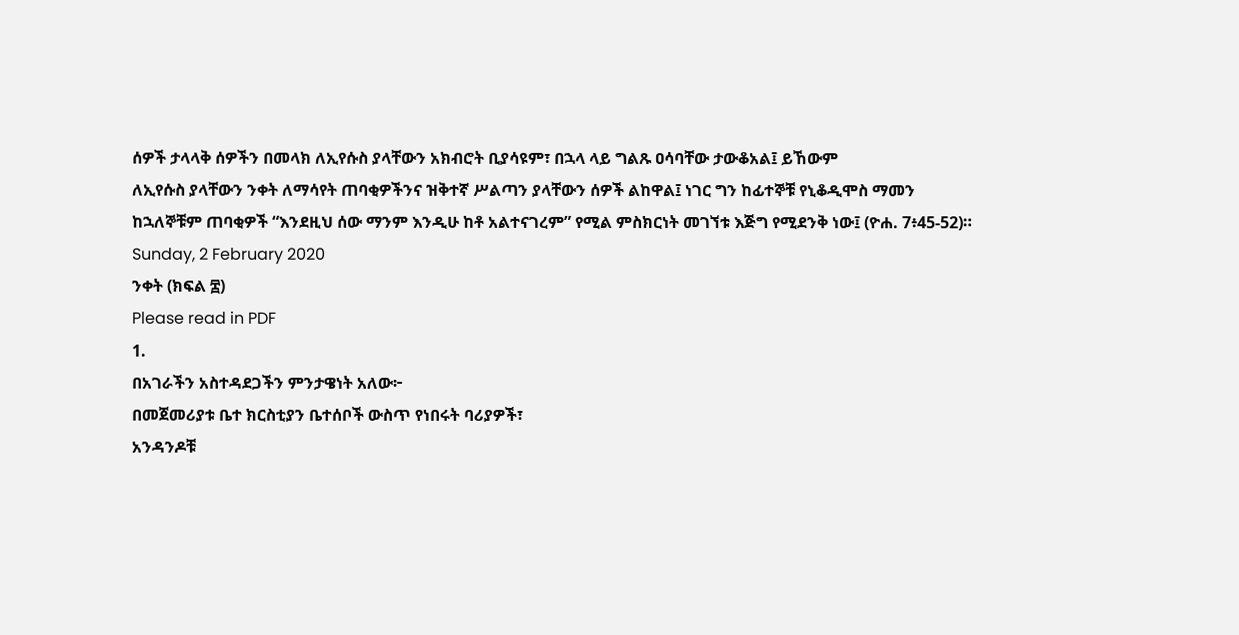ሰዎች ታላላቅ ሰዎችን በመላክ ለኢየሱስ ያላቸውን አክብሮት ቢያሳዩም፣ በኋላ ላይ ግልጹ ዐሳባቸው ታውቆአል፤ ይኸውም
ለኢየሱስ ያላቸውን ንቀት ለማሳየት ጠባቂዎችንና ዝቅተኛ ሥልጣን ያላቸውን ሰዎች ልከዋል፤ ነገር ግን ከፊተኞቹ የኒቆዲሞስ ማመን
ከኋለኞቹም ጠባቂዎች “እንደዚህ ሰው ማንም እንዲሁ ከቶ አልተናገረም” የሚል ምስክርነት መገኘቱ እጅግ የሚደንቅ ነው፤ (ዮሐ. 7፥45-52)።
Sunday, 2 February 2020
ንቀት (ክፍል ፰)
Please read in PDF
1.
በአገራችን አስተዳደጋችን ምንታዌነት አለው፦
በመጀመሪያቱ ቤተ ክርስቲያን ቤተሰቦች ውስጥ የነበሩት ባሪያዎች፣
አንዳንዶቹ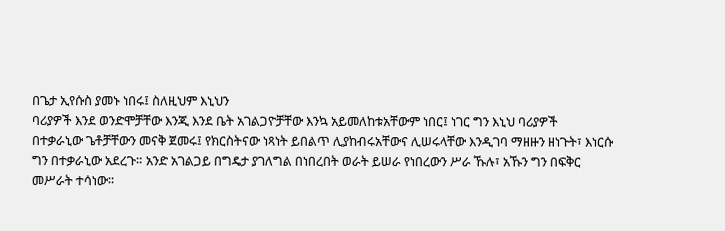በጌታ ኢየሱስ ያመኑ ነበሩ፤ ስለዚህም እኒህን
ባሪያዎች እንደ ወንድሞቻቸው እንጂ እንደ ቤት አገልጋዮቻቸው እንኳ አይመለከቱአቸውም ነበር፤ ነገር ግን እኒህ ባሪያዎች
በተቃራኒው ጌቶቻቸውን መናቅ ጀመሩ፤ የክርስትናው ነጻነት ይበልጥ ሊያከብሩአቸውና ሊሠሩላቸው እንዲገባ ማዘዙን ዘነጉት፣ እነርሱ
ግን በተቃራኒው አደረጉ። አንድ አገልጋይ በግዴታ ያገለግል በነበረበት ወራት ይሠራ የነበረውን ሥራ ኹሉ፣ አኹን ግን በፍቅር
መሥራት ተሳነው።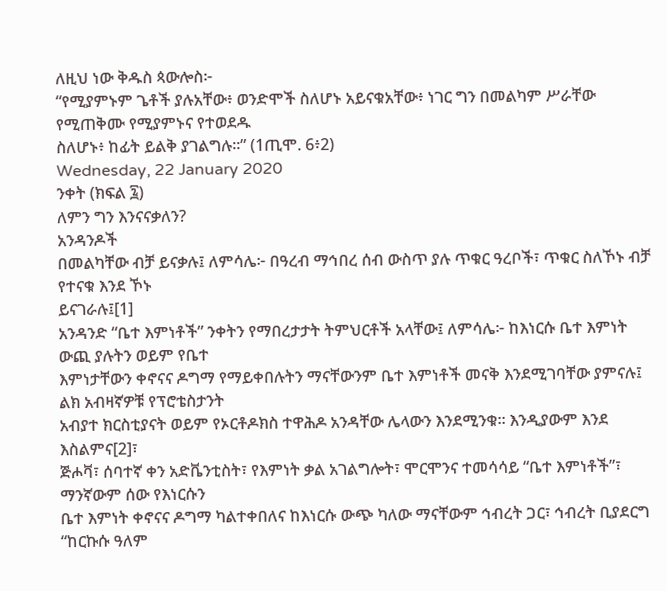ለዚህ ነው ቅዱስ ጳውሎስ፦
“የሚያምኑም ጌቶች ያሉአቸው፥ ወንድሞች ስለሆኑ አይናቁአቸው፥ ነገር ግን በመልካም ሥራቸው የሚጠቅሙ የሚያምኑና የተወደዱ
ስለሆኑ፥ ከፊት ይልቅ ያገልግሉ።” (1ጢሞ. 6፥2)
Wednesday, 22 January 2020
ንቀት (ክፍል ፯)
ለምን ግን እንናናቃለን?
አንዳንዶች
በመልካቸው ብቻ ይናቃሉ፤ ለምሳሌ፦ በዓረብ ማኅበረ ሰብ ውስጥ ያሉ ጥቁር ዓረቦች፣ ጥቁር ስለኾኑ ብቻ የተናቁ እንደ ኾኑ
ይናገራሉ፤[1]
አንዳንድ “ቤተ እምነቶች” ንቀትን የማበረታታት ትምህርቶች አላቸው፤ ለምሳሌ፦ ከእነርሱ ቤተ እምነት ውጪ ያሉትን ወይም የቤተ
እምነታቸውን ቀኖናና ዶግማ የማይቀበሉትን ማናቸውንም ቤተ እምነቶች መናቅ እንደሚገባቸው ያምናሉ፤ ልክ አብዛኛዎቹ የፕሮቴስታንት
አብያተ ክርስቲያናት ወይም የኦርቶዶክስ ተዋሕዶ አንዳቸው ሌላውን እንደሚንቁ። እንዲያውም እንደ እስልምና[2]፣
ጅሖቫ፣ ሰባተኛ ቀን አድቬንቲስት፣ የእምነት ቃል አገልግሎት፣ ሞርሞንና ተመሳሳይ “ቤተ እምነቶች”፣ ማንኛውም ሰው የእነርሱን
ቤተ እምነት ቀኖናና ዶግማ ካልተቀበለና ከእነርሱ ውጭ ካለው ማናቸውም ኅብረት ጋር፣ ኅብረት ቢያደርግ “ከርኩሱ ዓለም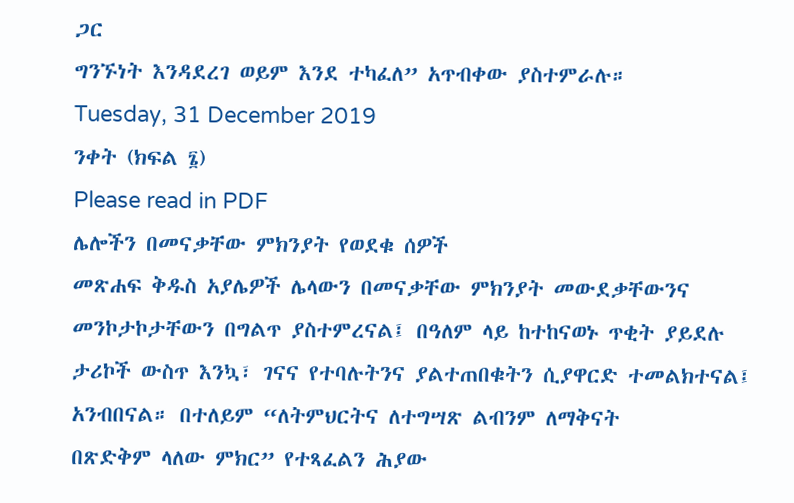ጋር
ግንኙነት እንዳደረገ ወይም እንደ ተካፈለ” አጥብቀው ያስተምራሉ።
Tuesday, 31 December 2019
ንቀት (ክፍል ፮)
Please read in PDF
ሌሎችን በመናቃቸው ምክንያት የወደቁ ሰዎች
መጽሐፍ ቅዱስ አያሌዎች ሌላውን በመናቃቸው ምክንያት መውደቃቸውንና
መንኮታኮታቸውን በግልጥ ያስተምረናል፤ በዓለም ላይ ከተከናወኑ ጥቂት ያይደሉ ታሪኮች ውስጥ እንኳ፣ ገናና የተባሉትንና ያልተጠበቁትን ሲያዋርድ ተመልክተናል፤ አንብበናል። በተለይም “ለትምህርትና ለተግሣጽ ልብንም ለማቅናት
በጽድቅም ላለው ምክር” የተጻፈልን ሕያው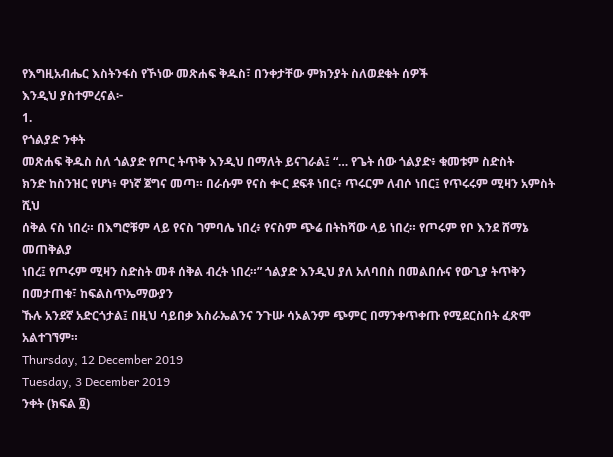የእግዚአብሔር እስትንፋስ የኾነው መጽሐፍ ቅዱስ፣ በንቀታቸው ምክንያት ስለወደቁት ሰዎች
እንዲህ ያስተምረናል፦
1.
የጎልያድ ንቀት
መጽሐፍ ቅዱስ ስለ ጎልያድ የጦር ትጥቅ እንዲህ በማለት ይናገራል፤ “… የጌት ሰው ጎልያድ፥ ቁመቱም ስድስት
ክንድ ከስንዝር የሆነ፥ ዋነኛ ጀግና መጣ። በራሱም የናስ ቍር ደፍቶ ነበር፥ ጥሩርም ለብሶ ነበር፤ የጥሩሩም ሚዛን አምስት ሺህ
ሰቅል ናስ ነበረ። በእግሮቹም ላይ የናስ ገምባሌ ነበረ፥ የናስም ጭሬ በትከሻው ላይ ነበረ። የጦሩም የቦ እንደ ሸማኔ መጠቅልያ
ነበረ፤ የጦሩም ሚዛን ስድስት መቶ ሰቅል ብረት ነበረ።” ጎልያድ እንዲህ ያለ አለባበስ በመልበሱና የውጊያ ትጥቅን በመታጠቁ፣ ከፍልስጥኤማውያን
ኹሉ አንደኛ አድርጎታል፤ በዚህ ሳይበቃ እስራኤልንና ንጉሡ ሳኦልንም ጭምር በማንቀጥቀጡ የሚደርስበት ፈጽሞ አልተገኘም።
Thursday, 12 December 2019
Tuesday, 3 December 2019
ንቀት (ክፍል ፬)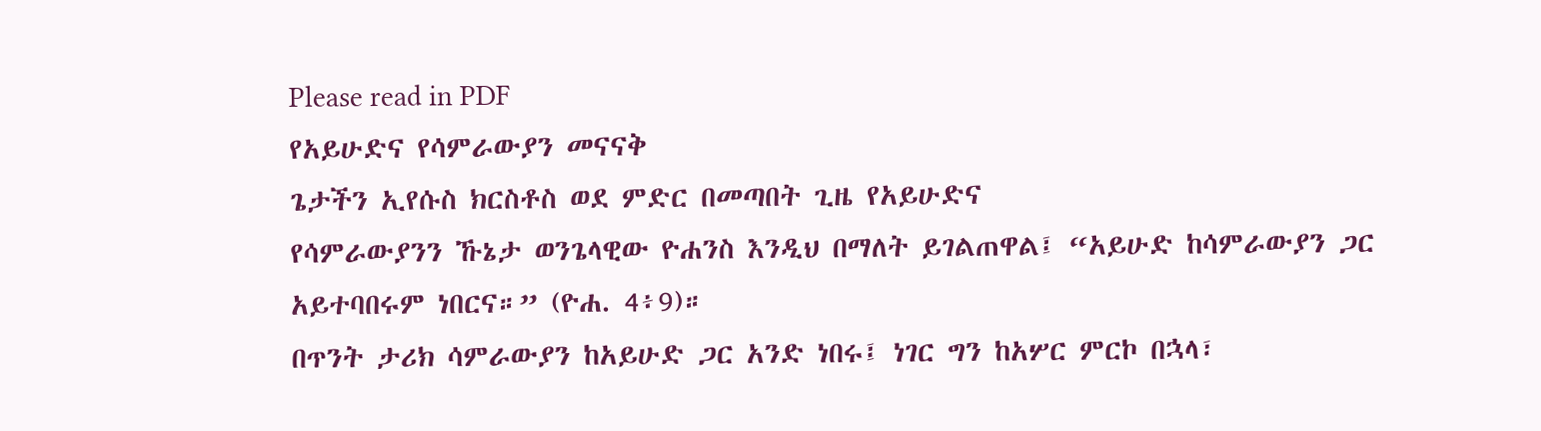Please read in PDF
የአይሁድና የሳምራውያን መናናቅ
ጌታችን ኢየሱስ ክርስቶስ ወደ ምድር በመጣበት ጊዜ የአይሁድና
የሳምራውያንን ኹኔታ ወንጌላዊው ዮሐንስ እንዲህ በማለት ይገልጠዋል፤ “አይሁድ ከሳምራውያን ጋር አይተባበሩም ነበርና።” (ዮሐ. 4፥9)።
በጥንት ታሪክ ሳምራውያን ከአይሁድ ጋር አንድ ነበሩ፤ ነገር ግን ከአሦር ምርኮ በኋላ፣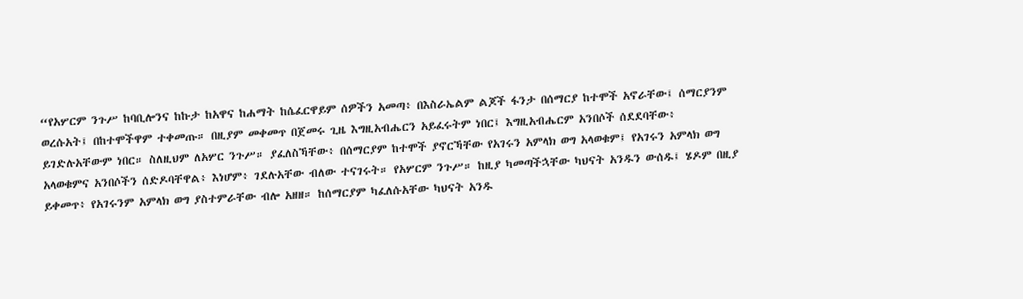“የአሦርም ንጉሥ ከባቢሎንና ከኩታ ከአዋና ከሐማት ከሴፈርዋይም ሰዎችን አመጣ፥ በእስራኤልም ልጆች ፋንታ በሰማርያ ከተሞች አኖራቸው፤ ሰማርያንም ወረሱአት፤ በከተሞችዋም ተቀመጡ። በዚያም መቀመጥ በጀመሩ ጊዜ እግዚአብሔርን አይፈሩትም ነበር፤ እግዚአብሔርም አንበሶች ሰደደባቸው፥ ይገድሉአቸውም ነበር። ስለዚህም ለአሦር ንጉሥ። ያፈለስኻቸው፥ በሰማርያም ከተሞች ያኖርኻቸው የአገሩን አምላክ ወግ አላወቁም፤ የአገሩን አምላክ ወግ አላወቁምና አንበሶችን ሰድዶባቸዋል፥ እነሆም፥ ገደሉአቸው ብለው ተናገሩት። የአሦርም ንጉሥ። ከዚያ ካመጣችኋቸው ካህናት አንዱን ውሰዱ፤ ሄዶም በዚያ ይቀመጥ፥ የአገሩንም አምላክ ወግ ያስተምራቸው ብሎ አዘዘ። ከሰማርያም ካፈለሱአቸው ካህናት አንዱ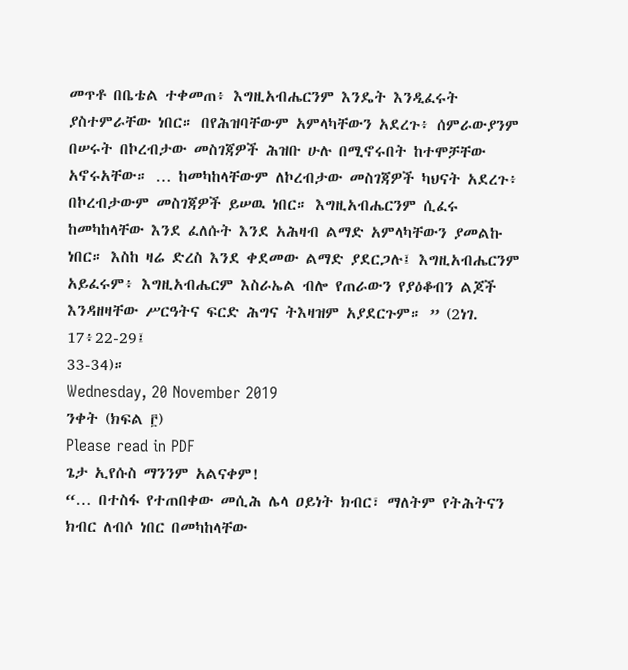መጥቶ በቤቴል ተቀመጠ፥ እግዚአብሔርንም እንዴት እንዲፈሩት ያስተምራቸው ነበር። በየሕዝባቸውም አምላካቸውን አደረጉ፥ ሰምራውያንም በሠሩት በኮረብታው መስገጃዎች ሕዝቡ ሁሉ በሚኖሩበት ከተሞቻቸው አኖሩአቸው። … ከመካከላቸውም ለኮረብታው መስገጃዎች ካህናት አደረጉ፥ በኮረብታውም መስገጃዎች ይሠዉ ነበር። እግዚአብሔርንም ሲፈሩ ከመካከላቸው እንደ ፈለሱት እንደ አሕዛብ ልማድ አምላካቸውን ያመልኩ ነበር። እስከ ዛሬ ድረስ እንደ ቀደመው ልማድ ያደርጋሉ፤ እግዚአብሔርንም አይፈሩም፥ እግዚአብሔርም እስራኤል ብሎ የጠራውን የያዕቆብን ልጆች እንዳዘዛቸው ሥርዓትና ፍርድ ሕግና ትእዛዝም አያደርጉም። ” (2ነገ. 17፥22-29፤
33-34)።
Wednesday, 20 November 2019
ንቀት (ክፍል ፫)
Please read in PDF
ጌታ ኢየሱስ ማንንም አልናቀም!
“… በተስፋ የተጠበቀው መሲሕ ሌላ ዐይነት ክብር፣ ማለትም የትሕትናን
ክብር ለብሶ ነበር በመካከላቸው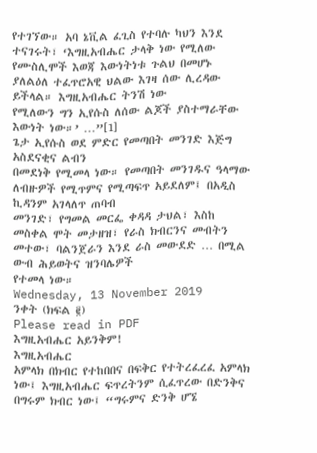የተገኘው። አባ ኔቪል ፈጊስ የተባሉ ካህን እንደ ተናገሩት፣ ‘እግዚአብሔር ታላቅ ነው የሚለው
የሙስሊሞች እወጃ እውነትነቱ ጉልህ በመሆኑ ያለልዕለ ተፈጥሮአዊ ህልው እገዛ ሰው ሊረዳው ይችላል። እግዚአብሔር ትንሽ ነው
የሚለውን ግን ኢየሱስ ለሰው ልጆች ያስተማራቸው እውነት ነው።’ …”[1]
ጌታ ኢየሱስ ወደ ምድር የመጣበት መንገድ እጅግ አስደናቂና ልብን
በመደነቅ የሚመላ ነው። የመጣበት መንገዱና ዓላማው ለብዙዎች የሚጥምና የሚጣፍጥ አይደለም፤ በአዲስ ኪዳንም አገላለጥ ጠባብ
መንገድ፣ የግመል መርፌ ቀዳዳ ታህል፣ እስከ መስቀል ሞት መታዘዝ፣ የራስ ክብርንና መብትን መተው፣ ባልንጀራን እንደ ራስ መውደድ … በሚል ውብ ሕይወትና ዝንባሌዎች
የተመላ ነው።
Wednesday, 13 November 2019
ንቀት (ክፍል ፪)
Please read in PDF
እግዚአብሔር አይንቅም!
እግዚአብሔር
አምላክ በክብር የተከበበና በፍቅር የተትረፈረፈ አምላክ ነው፤ እግዚአብሔር ፍጥረትንም ሲፈጥረው በድንቅና በግሩም ክብር ነው፤ “ግሩምና ድንቅ ሆኜ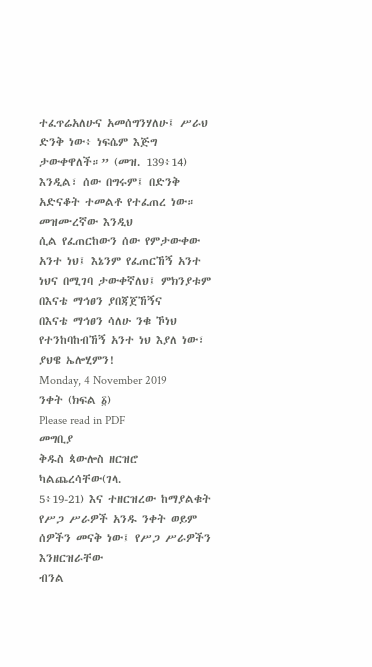ተፈጥሬአለሁና አመሰግንሃለሁ፤ ሥራህ ድንቅ ነው፥ ነፍሴም እጅግ ታውቀዋለች።” (መዝ. 139፥14) እንዲል፣ ሰው በግሩም፤ በድንቅ አድናቆት ተመልቶ የተፈጠረ ነው። መዝሙረኛው እንዲህ
ሲል የፈጠርከውን ሰው የምታውቀው አንተ ነህ፤ እኔንም የፈጠርኸኝ አንተ ነህና በሚገባ ታውቀኛለህ፤ ምክንያቱም በእናቴ ማኅፀን ያበጃጀኸኝና
በእናቴ ማኅፀን ሳለሁ ንቁ ኾነህ የተንከባከብኸኝ አንተ ነህ እያለ ነው፣ ያህዌ ኤሎሂምን!
Monday, 4 November 2019
ንቀት (ክፍል ፩)
Please read in PDF
መግቢያ
ቅዱስ ጳውሎስ ዘርዝሮ ካልጨረሳቸው(ገላ.
5፥19-21) እና ተዘርዝረው ከማያልቁት የሥጋ ሥራዎች አንዱ ንቀት ወይም ሰዎችን መናቅ ነው፤ የሥጋ ሥራዎችን እንዘርዝራቸው
ብንል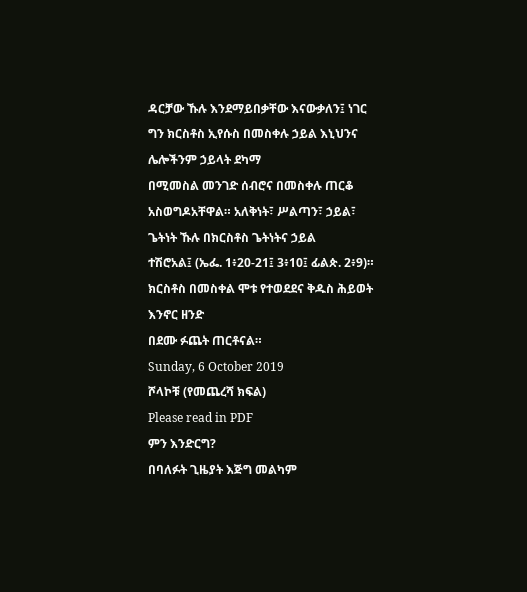ዳርቻው ኹሉ እንደማይበቃቸው እናውቃለን፤ ነገር ግን ክርስቶስ ኢየሱስ በመስቀሉ ኃይል እኒህንና ሌሎችንም ኃይላት ደካማ
በሚመስል መንገድ ሰብሮና በመስቀሉ ጠርቆ አስወግዶአቸዋል። አለቅነት፣ ሥልጣን፣ ኃይል፣ ጌትነት ኹሉ በክርስቶስ ጌትነትና ኃይል
ተሽሮአል፤ (ኤፌ. 1፥20-21፤ 3፥10፤ ፊልጵ. 2፥9)። ክርስቶስ በመስቀል ሞቱ የተወደደና ቅዱስ ሕይወት እንኖር ዘንድ
በደሙ ፉጨት ጠርቶናል።
Sunday, 6 October 2019
ሾላኮቹ (የመጨረሻ ክፍል)
Please read in PDF
ምን እንድርግ?
በባለፉት ጊዜያት እጅግ መልካም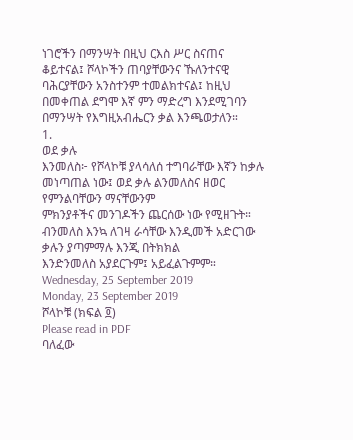ነገሮችን በማንሣት በዚህ ርእስ ሥር ስናጠና
ቆይተናል፤ ሾላኮችን ጠባያቸውንና ኹለንተናዊ ባሕርያቸውን አንስተንም ተመልክተናል፤ ከዚህ በመቀጠል ደግሞ እኛ ምን ማድረግ እንደሚገባን
በማንሣት የእግዚአብሔርን ቃል እንጫወታለን።
1.
ወደ ቃሉ
እንመለስ፦ የሾላኮቹ ያላሳለሰ ተግባራቸው እኛን ከቃሉ መነጣጠል ነው፤ ወደ ቃሉ ልንመለስና ዘወር የምንልባቸውን ማናቸውንም
ምክንያቶችና መንገዶችን ጨርሰው ነው የሚዘጉት። ብንመለስ እንኳ ለገዛ ራሳቸው እንዲመች አድርገው ቃሉን ያጣምማሉ እንጂ በትክክል
እንድንመለስ አያደርጉም፤ አይፈልጉምም።
Wednesday, 25 September 2019
Monday, 23 September 2019
ሾላኮቹ (ክፍል ፬)
Please read in PDF
ባለፈው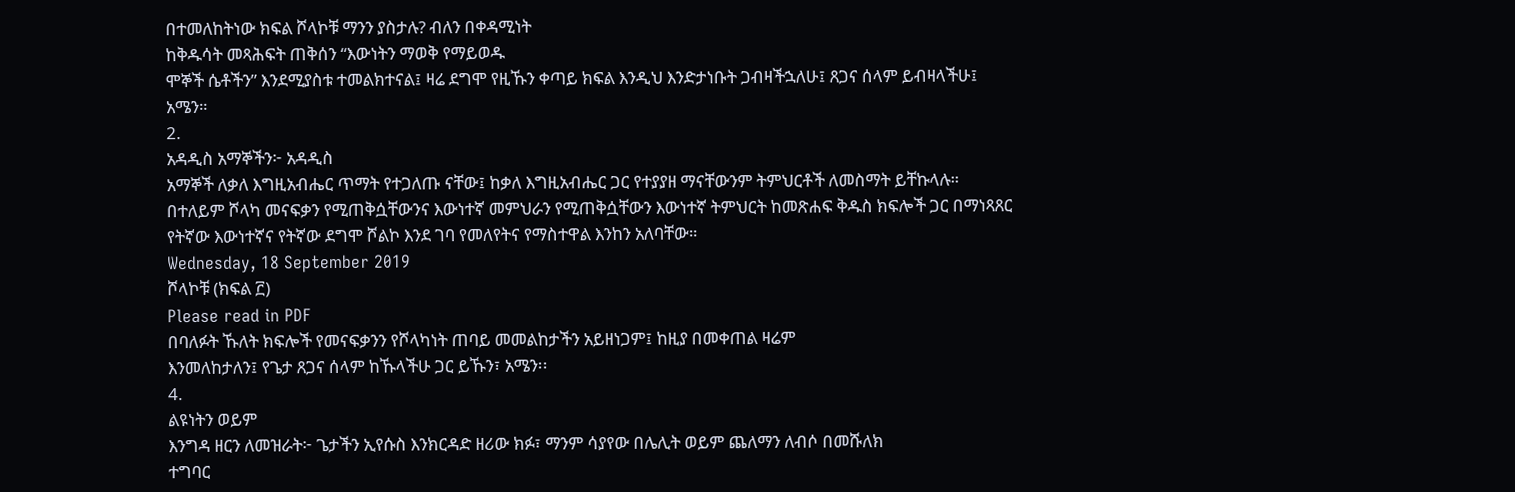በተመለከትነው ክፍል ሾላኮቹ ማንን ያስታሉ? ብለን በቀዳሚነት
ከቅዱሳት መጻሕፍት ጠቅሰን “እውነትን ማወቅ የማይወዱ
ሞኞች ሴቶችን” እንደሚያስቱ ተመልክተናል፤ ዛሬ ደግሞ የዚኹን ቀጣይ ክፍል እንዲህ እንድታነቡት ጋብዛችኋለሁ፤ ጸጋና ሰላም ይብዛላችሁ፤
አሜን።
2.
አዳዲስ አማኞችን፦ አዳዲስ
አማኞች ለቃለ እግዚአብሔር ጥማት የተጋለጡ ናቸው፤ ከቃለ እግዚአብሔር ጋር የተያያዘ ማናቸውንም ትምህርቶች ለመስማት ይቸኩላሉ።
በተለይም ሾላካ መናፍቃን የሚጠቅሷቸውንና እውነተኛ መምህራን የሚጠቅሷቸውን እውነተኛ ትምህርት ከመጽሐፍ ቅዱስ ክፍሎች ጋር በማነጻጸር
የትኛው እውነተኛና የትኛው ደግሞ ሾልኮ እንደ ገባ የመለየትና የማስተዋል እንከን አለባቸው።
Wednesday, 18 September 2019
ሾላኮቹ (ክፍል ፫)
Please read in PDF
በባለፉት ኹለት ክፍሎች የመናፍቃንን የሾላካነት ጠባይ መመልከታችን አይዘነጋም፤ ከዚያ በመቀጠል ዛሬም
እንመለከታለን፤ የጌታ ጸጋና ሰላም ከኹላችሁ ጋር ይኹን፣ አሜን፡፡
4.
ልዩነትን ወይም
እንግዳ ዘርን ለመዝራት፦ ጌታችን ኢየሱስ እንክርዳድ ዘሪው ክፉ፣ ማንም ሳያየው በሌሊት ወይም ጨለማን ለብሶ በመሹለክ
ተግባር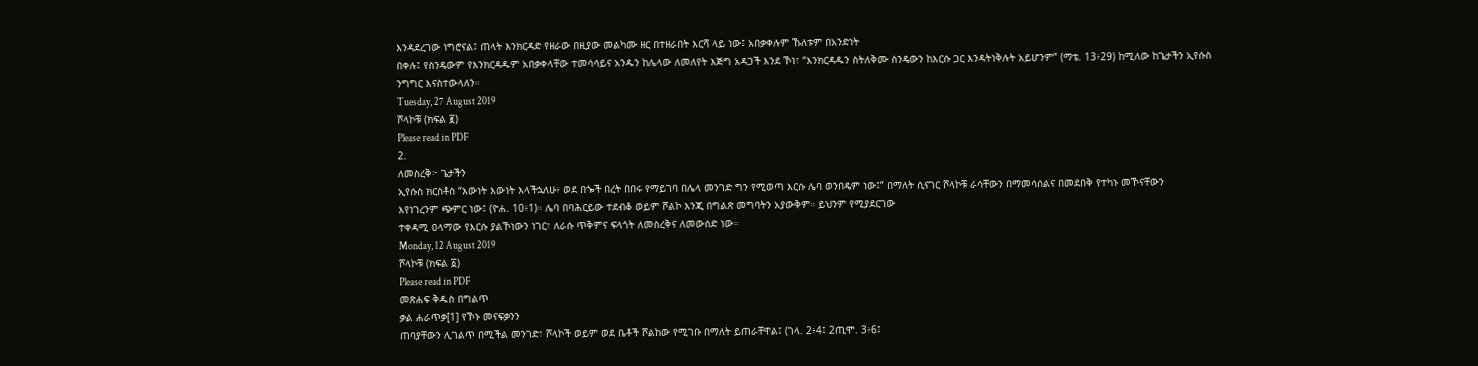እንዳደረገው ነግሮናል፤ ጠላት እንክርዳድ የዘራው በዚያው መልካሙ ዘር በተዘራበት እርሻ ላይ ነው፤ አበቃቀሉም ኹለቱም በአንድነት
በቀሉ፤ የስንዴውም የእንክርዳዱም አበቃቀላቸው ተመሳሳይና አንዱን ከሌላው ለመለየት እጅግ አዳጋች እንደ ኾነ፣ “እንክርዳዱን ስትለቅሙ ስንዴውን ከእርሱ ጋር እንዳትነቅሉት አይሆንም” (ማቴ. 13፥29) ከሚለው ከጌታችን ኢየሱስ
ንግግር እናስተውላለን።
Tuesday, 27 August 2019
ሾላኮቹ (ክፍል ፪)
Please read in PDF
2.
ለመስረቅ፦ ጌታችን
ኢየሱስ ክርስቶስ “እውነት እውነት እላችኋለሁ፥ ወደ በጐች በረት በበሩ የማይገባ በሌላ መንገድ ግን የሚወጣ እርሱ ሌባ ወንበዴም ነው፤” በማለት ሲናገር ሾላኮቹ ራሳቸውን በማመሳሰልና በመደበቅ የተካኑ መኾናቸውን
እየነገረንም ጭምር ነው፤ (ዮሐ. 10፥1)። ሌባ በባሕርይው ተደብቆ ወይም ሾልኮ እንጂ በግልጽ መግባትን አያውቅም። ይህንም የሚያደርገው
ተቀዳሚ ዐላማው የእርሱ ያልኾነውን ነገር፣ ለራሱ ጥቅምና ፍላጎት ለመስረቅና ለመውሰድ ነው።
Monday, 12 August 2019
ሾላኮቹ (ክፍል ፩)
Please read in PDF
መጽሐፍ ቅዱስ በግልጥ
ቃል ሐራጥቃ[1] የኾኑ መናፍቃንን
ጠባያቸውን ሊገልጥ በሚችል መንገድ፣ ሾላኮች ወይም ወደ ቤቶች ሾልከው የሚገቡ በማለት ይጠራቸዋል፤ (ገላ. 2፥4፤ 2ጢሞ. 3፥6፤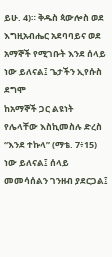ይሁ. 4)። ቅዱስ ጳውሎስ ወደ እግዚአብሔር አደባባይና ወደ አማኞች የሚገቡት እንደ ሰላይ ነው ይለናል፤ ጌታችን ኢየሱስ ደግሞ
ከአማኞች ጋር ልዩነት የሌላቸው እስኪመስሉ ድረስ “እንደ ተኩላ” (ማቴ. 7፥15) ነው ይለናል፤ ሰላይ መመሳሰልን ገንዘብ ያደርጋል፤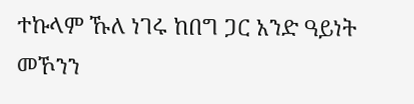ተኩላም ኹለ ነገሩ ከበግ ጋር አንድ ዓይነት መኾንን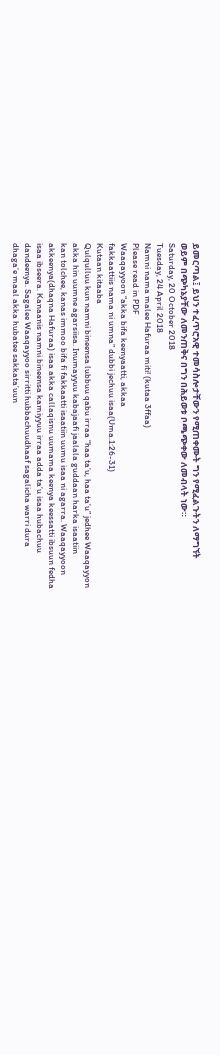ይመርጣል፤ ይህን ተፈጥሮአዊ ተመሳስሎታቸውን የሚጠቀሙት ግን የሚፈልጉትን ለማግኘት
ወይም በጭካኔያቸው ለመንጠቅና በግን በሕይወቱ ቦጫጭቀው ለመብላት ነው።
Saturday, 20 October 2018
Tuesday, 24 April 2018
Namni nama malee Hafuraa miti! (kutaa 3ffaa)
Please read in PDF
Waaqayyoon “akka bifa keenyaatti, akkaa
fakkaattiis nama ni umna” dubbi jechuu isaa(Uma.1:26-31)
Kutaan kitaaba
Qulqulluu kun namni bineensa lubbuu qabu irraa “haa ta’u, haa ta’u” jedhee Waaqayyon
akka hin uumne agarsiisa. Inumayyuu kabajaafi jaalala guddaan harka isaatiin
kan tolchee, kanas immoo bifa fi fakkaatti isaatiin uumu isaa ni agarra. Waaqayyoon
akkeenya(dhaqna Hafuraa) isaa akka callaqisnu uumama keenya keessatti ibsuun fedha
isaa ibseera. Kanaanis namni bineensa kamiyyuu irraa adda ta’u isaa hubachuu
dandeenya. Sagalee Waaqayyoo sirritti hubbachuudhaaf sagalicha warri dura
dhaga’e maal akka hubatee sakkata’uun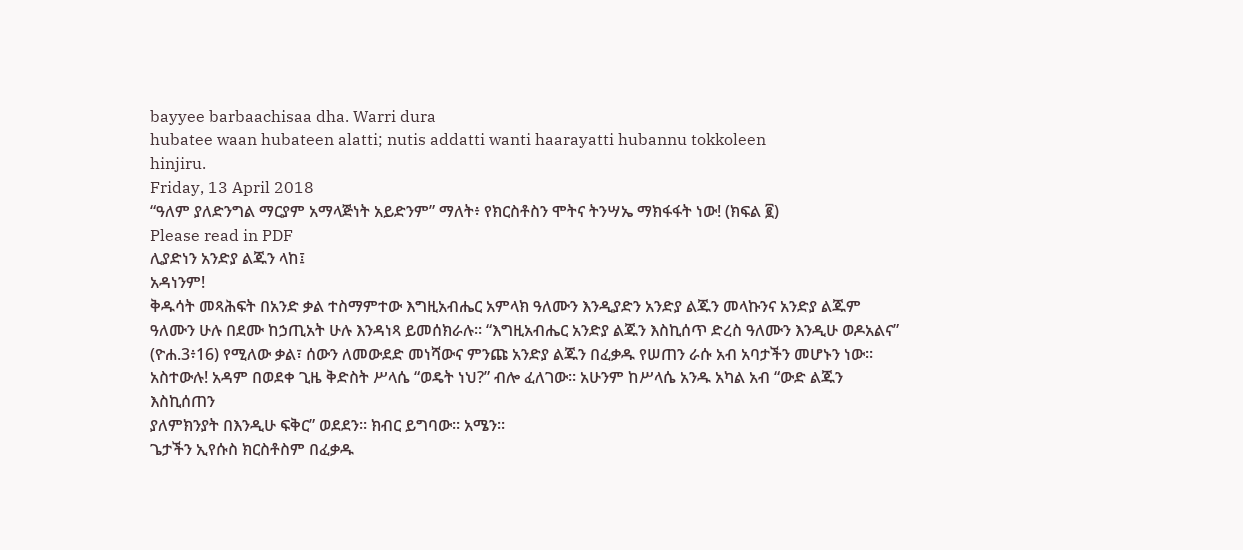bayyee barbaachisaa dha. Warri dura
hubatee waan hubateen alatti; nutis addatti wanti haarayatti hubannu tokkoleen
hinjiru.
Friday, 13 April 2018
“ዓለም ያለድንግል ማርያም አማላጅነት አይድንም” ማለት፥ የክርስቶስን ሞትና ትንሣኤ ማክፋፋት ነው! (ክፍል ፪)
Please read in PDF
ሊያድነን አንድያ ልጁን ላከ፤
አዳነንም!
ቅዱሳት መጻሕፍት በአንድ ቃል ተስማምተው እግዚአብሔር አምላክ ዓለሙን እንዲያድን አንድያ ልጁን መላኩንና አንድያ ልጁም
ዓለሙን ሁሉ በደሙ ከኃጢአት ሁሉ እንዳነጻ ይመሰክራሉ፡፡ “እግዚአብሔር አንድያ ልጁን እስኪሰጥ ድረስ ዓለሙን እንዲሁ ወዶአልና”
(ዮሐ.3፥16) የሚለው ቃል፣ ሰውን ለመውደድ መነሻውና ምንጩ አንድያ ልጁን በፈቃዱ የሠጠን ራሱ አብ አባታችን መሆኑን ነው፡፡
አስተውሉ! አዳም በወደቀ ጊዜ ቅድስት ሥላሴ “ወዴት ነህ?” ብሎ ፈለገው፡፡ አሁንም ከሥላሴ አንዱ አካል አብ “ውድ ልጁን እስኪሰጠን
ያለምክንያት በእንዲሁ ፍቅር” ወደደን፡፡ ክብር ይግባው፡፡ አሜን፡፡
ጌታችን ኢየሱስ ክርስቶስም በፈቃዱ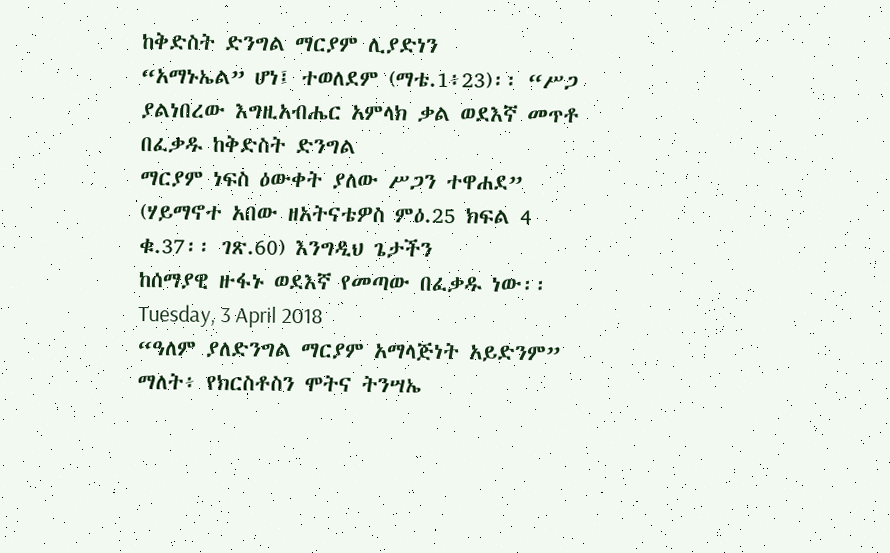ከቅድስት ድንግል ማርያም ሊያድነን
“አማኑኤል” ሆነ፤ ተወለደም (ማቴ.1፥23)፡፡ “ሥጋ ያልነበረው እግዚአብሔር አምላክ ቃል ወደእኛ መጥቶ በፈቃዱ ከቅድስት ድንግል
ማርያም ነፍስ ዕውቀት ያለው ሥጋን ተዋሐደ” (ሃይማኖተ አበው ዘአትናቴዎስ ምዕ.25 ክፍል 4 ቁ.37፡፡ ገጽ.60) እንግዲህ ጌታችን
ከሰማያዊ ዙፋኑ ወደእኛ የመጣው በፈቃዱ ነው፡፡
Tuesday, 3 April 2018
“ዓለም ያለድንግል ማርያም አማላጅነት አይድንም” ማለት፥ የክርስቶስን ሞትና ትንሣኤ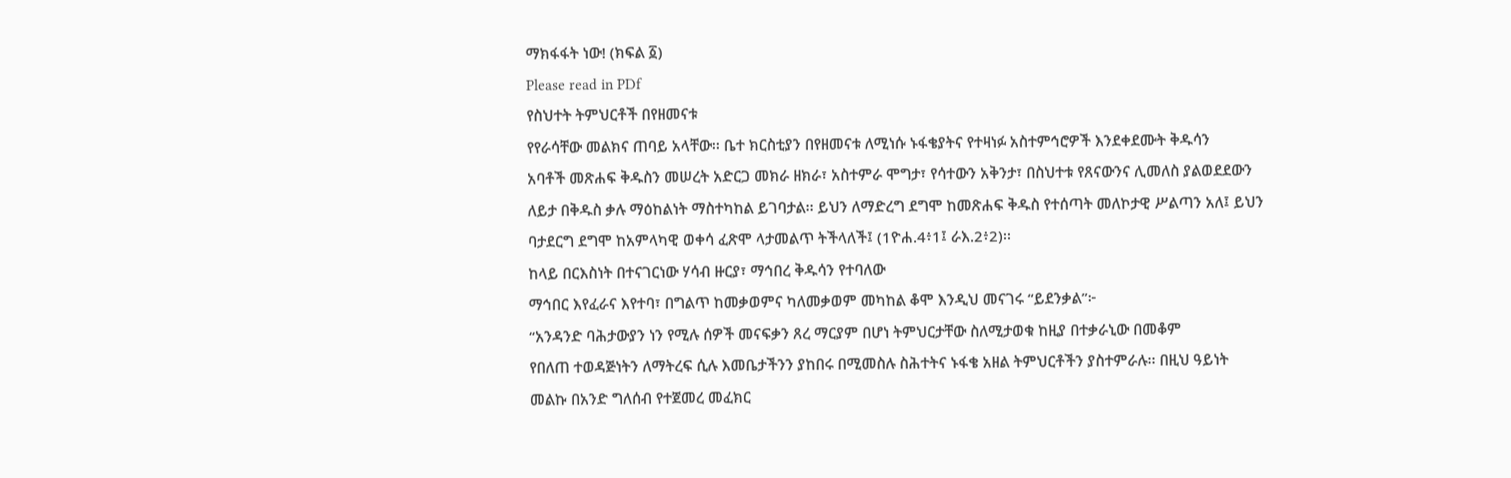ማክፋፋት ነው! (ክፍል ፩)
Please read in PDf
የስህተት ትምህርቶች በየዘመናቱ
የየራሳቸው መልክና ጠባይ አላቸው፡፡ ቤተ ክርስቲያን በየዘመናቱ ለሚነሱ ኑፋቄያትና የተዛነፉ አስተምኅሮዎች እንደቀደሙት ቅዱሳን
አባቶች መጽሐፍ ቅዱስን መሠረት አድርጋ መክራ ዘክራ፣ አስተምራ ሞግታ፣ የሳተውን አቅንታ፣ በስህተቱ የጸናውንና ሊመለስ ያልወደደውን
ለይታ በቅዱስ ቃሉ ማዕከልነት ማስተካከል ይገባታል፡፡ ይህን ለማድረግ ደግሞ ከመጽሐፍ ቅዱስ የተሰጣት መለኮታዊ ሥልጣን አለ፤ ይህን
ባታደርግ ደግሞ ከአምላካዊ ወቀሳ ፈጽሞ ላታመልጥ ትችላለች፤ (1ዮሐ.4፥1፤ ራእ.2፥2)፡፡
ከላይ በርእስነት በተናገርነው ሃሳብ ዙርያ፣ ማኅበረ ቅዱሳን የተባለው
ማኅበር እየፈራና እየተባ፣ በግልጥ ከመቃወምና ካለመቃወም መካከል ቆሞ እንዲህ መናገሩ “ይደንቃል”፦
“አንዳንድ ባሕታውያን ነን የሚሉ ሰዎች መናፍቃን ጸረ ማርያም በሆነ ትምህርታቸው ስለሚታወቁ ከዚያ በተቃራኒው በመቆም
የበለጠ ተወዳጅነትን ለማትረፍ ሲሉ እመቤታችንን ያከበሩ በሚመስሉ ስሕተትና ኑፋቄ አዘል ትምህርቶችን ያስተምራሉ፡፡ በዚህ ዓይነት
መልኩ በአንድ ግለሰብ የተጀመረ መፈክር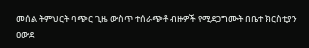መሰል ትምህርት ባጭር ጊዜ ውስጥ ተሰራጭቶ ብዙዎች የሚደጋግሙት በቤተ ክርስቲያን ዐውደ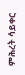ምሕረት ሳይቀር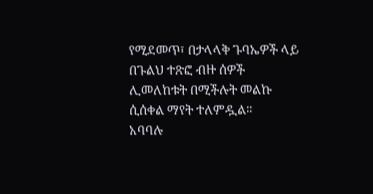የሚደመጥ፣ በታላላቅ ጉባኤዎች ላይ በጉልህ ተጽፎ ብዙ ሰዎች ሊመለከቱት በሚችሉት መልኩ ሲሰቀል ማየት ተለምዷል፡፡
አባባሉ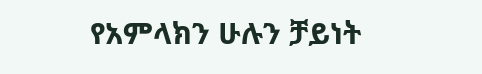የአምላክን ሁሉን ቻይነት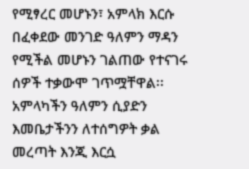የሚፃረር መሆኑን፣ አምላክ እርሱ በፈቀደው መንገድ ዓለምን ማዳን የሚችል መሆኑን ገልጠው የተናገሩ
ሰዎች ተቃውሞ ገጥሟቸዋል፡፡
አምላካችን ዓለምን ሲያድን እመቤታችንን ለተሰግዎት ቃል መረጣት እንጂ እርሷ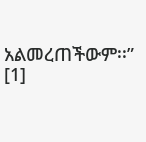አልመረጠችውም፡፡” [1]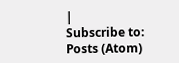|
Subscribe to:
Posts (Atom)